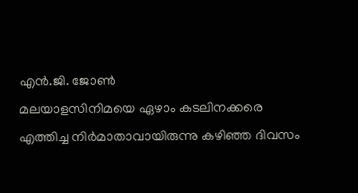എൻ.ജി. ജോൺ
മലയാളസിനിമയെ ഏഴാം കടലിനക്കരെ എത്തിച്ച നിർമാതാവായിരുന്നു കഴിഞ്ഞ ദിവസം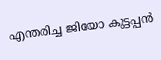എന്തരിച്ച ജിയോ കുട്ടപ്പൻ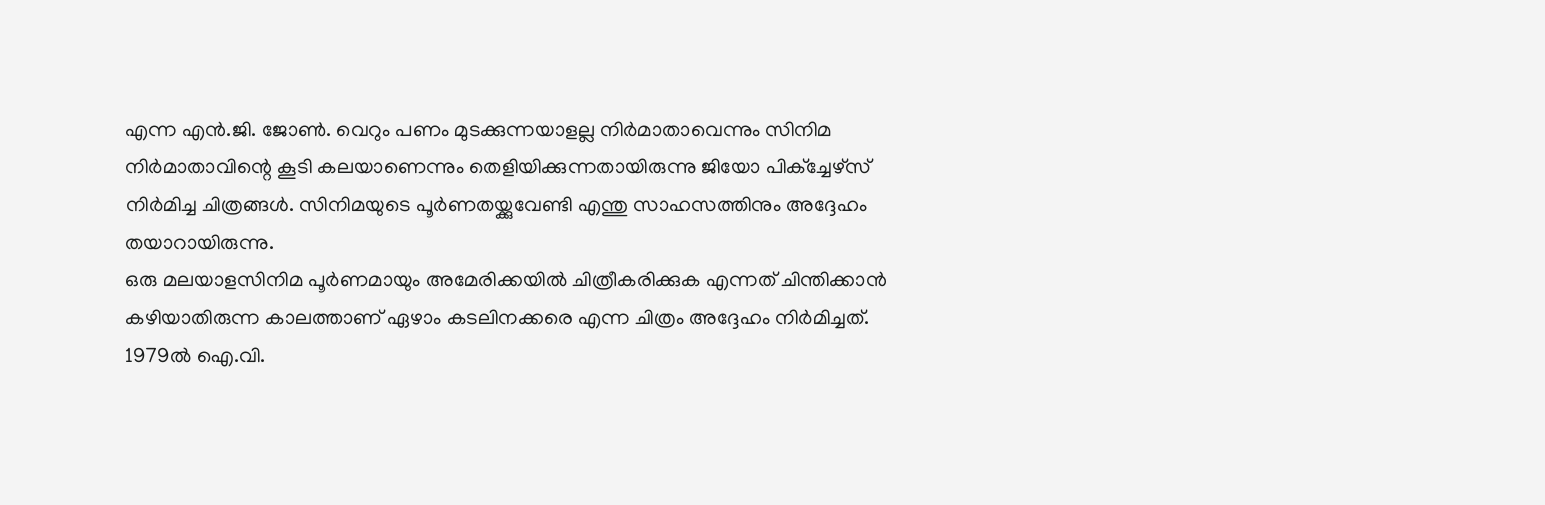എന്ന എൻ.ജി. ജോൺ. വെറും പണം മുടക്കുന്നയാളല്ല നിർമാതാവെന്നും സിനിമ നിർമാതാവിന്റെ കൂടി കലയാണെന്നും തെളിയിക്കുന്നതായിരുന്നു ജിയോ പിക്ച്ചേഴ്സ് നിർമിച്ച ചിത്രങ്ങൾ. സിനിമയുടെ പൂർണതയ്ക്കുവേണ്ടി എന്തു സാഹസത്തിനും അദ്ദേഹം തയാറായിരുന്നു.
ഒരു മലയാളസിനിമ പൂർണമായും അമേരിക്കയിൽ ചിത്രീകരിക്കുക എന്നത് ചിന്തിക്കാൻ കഴിയാതിരുന്ന കാലത്താണ് ഏഴാം കടലിനക്കരെ എന്ന ചിത്രം അദ്ദേഹം നിർമിച്ചത്. 1979ൽ ഐ.വി.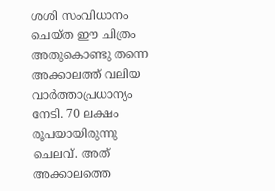ശശി സംവിധാനം ചെയ്ത ഈ ചിത്രം അതുകൊണ്ടു തന്നെ അക്കാലത്ത് വലിയ വാർത്താപ്രധാന്യം നേടി. 70 ലക്ഷം രൂപയായിരുന്നു ചെലവ്. അത് അക്കാലത്തെ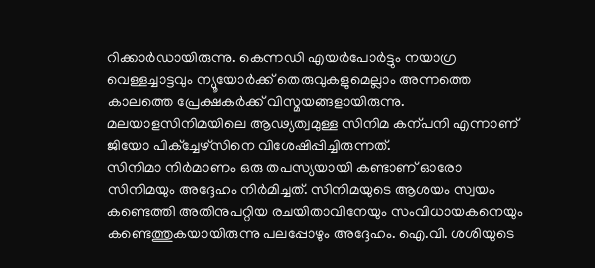റിക്കാർഡായിരുന്നു. കെന്നഡി എയർപോർട്ടും നയാഗ്ര വെള്ളച്ചാട്ടവും ന്യൂയോർക്ക് തെരുവുകളുമെല്ലാം അന്നത്തെ കാലത്തെ പ്രേക്ഷകർക്ക് വിസ്മയങ്ങളായിരുന്നു. മലയാളസിനിമയിലെ ആഢ്യത്വമുള്ള സിനിമ കന്പനി എന്നാണ് ജിയോ പിക്ച്ചേഴ്സിനെ വിശേഷിപ്പിച്ചിരുന്നത്.
സിനിമാ നിർമാണം ഒരു തപസ്യയായി കണ്ടാണ് ഓരോ സിനിമയും അദ്ദേഹം നിർമിച്ചത്. സിനിമയുടെ ആശയം സ്വയം കണ്ടെത്തി അതിനുപറ്റിയ രചയിതാവിനേയും സംവിധായകനെയും കണ്ടെത്തുകയായിരുന്നു പലപ്പോഴും അദ്ദേഹം. ഐ.വി. ശശിയുടെ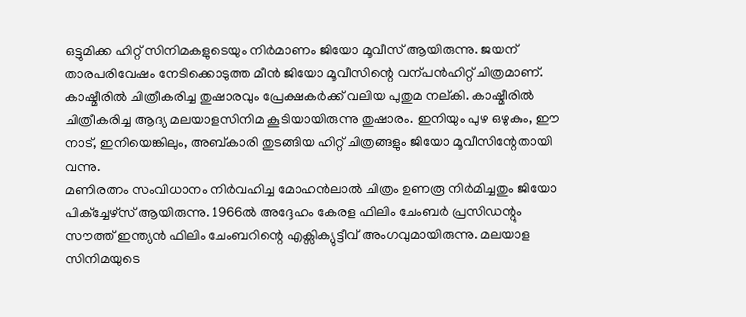ഒട്ടുമിക്ക ഹിറ്റ് സിനിമകളുടെയും നിർമാണം ജിയോ മൂവീസ് ആയിരുന്നു. ജയന് താരപരിവേഷം നേടിക്കൊടുത്ത മീൻ ജിയോ മൂവീസിന്റെ വന്പൻഹിറ്റ് ചിത്രമാണ്. കാഷ്മീരിൽ ചിത്രീകരിച്ച തുഷാരവും പ്രേക്ഷകർക്ക് വലിയ പുതുമ നല്കി. കാഷ്മീരിൽ ചിത്രീകരിച്ച ആദ്യ മലയാളസിനിമ കൂടിയായിരുന്നു തുഷാരം. ഇനിയും പുഴ ഒഴുകും, ഈ നാട്, ഇനിയെങ്കിലും, അബ്കാരി തുടങ്ങിയ ഹിറ്റ് ചിത്രങ്ങളും ജിയോ മൂവീസിന്റേതായി വന്നു.
മണിരത്നം സംവിധാനം നിർവഹിച്ച മോഹൻലാൽ ചിത്രം ഉണരൂ നിർമിച്ചതും ജിയോ പിക്ച്ചേഴ്സ് ആയിരുന്നു. 1966ൽ അദ്ദേഹം കേരള ഫിലിം ചേംബർ പ്രസിഡന്റും സൗത്ത് ഇന്ത്യൻ ഫിലിം ചേംബറിന്റെ എക്സിക്യുട്ടീവ് അംഗവുമായിരുന്നു. മലയാള സിനിമയുടെ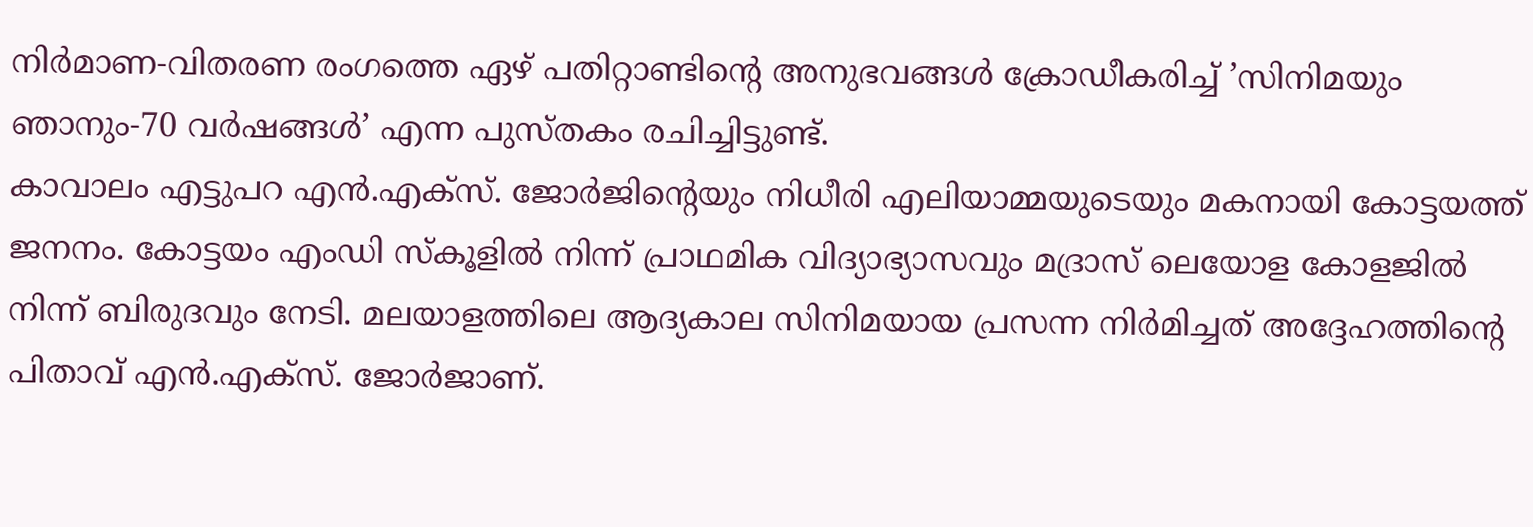നിർമാണ-വിതരണ രംഗത്തെ ഏഴ് പതിറ്റാണ്ടിന്റെ അനുഭവങ്ങൾ ക്രോഡീകരിച്ച് ’സിനിമയും ഞാനും-70 വർഷങ്ങൾ’ എന്ന പുസ്തകം രചിച്ചിട്ടുണ്ട്.
കാവാലം എട്ടുപറ എൻ.എക്സ്. ജോർജിന്റെയും നിധീരി എലിയാമ്മയുടെയും മകനായി കോട്ടയത്ത് ജനനം. കോട്ടയം എംഡി സ്കൂളിൽ നിന്ന് പ്രാഥമിക വിദ്യാഭ്യാസവും മദ്രാസ് ലെയോള കോളജിൽ നിന്ന് ബിരുദവും നേടി. മലയാളത്തിലെ ആദ്യകാല സിനിമയായ പ്രസന്ന നിർമിച്ചത് അദ്ദേഹത്തിന്റെ പിതാവ് എൻ.എക്സ്. ജോർജാണ്.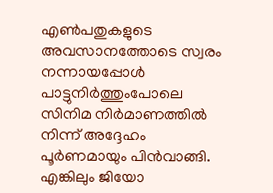എൺപതുകളുടെ അവസാനത്തോടെ സ്വരം നന്നായപ്പോൾ പാട്ടുനിർത്തുംപോലെ സിനിമ നിർമാണത്തിൽ നിന്ന് അദ്ദേഹം പൂർണമായും പിൻവാങ്ങി. എങ്കിലും ജിയോ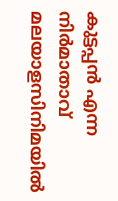കുട്ടപ്പൻ എന്ന നിർമാതാവ് മലയാളസിനിമയിൽ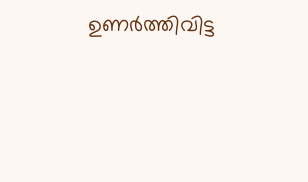ഉണർത്തിവിട്ട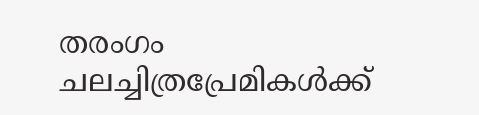തരംഗം ചലച്ചിത്രപ്രേമികൾക്ക്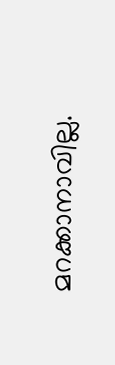മറക്കാനാവില്ല.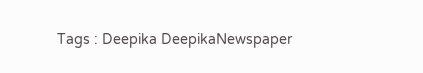Tags : Deepika DeepikaNewspaper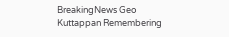BreakingNews Geo Kuttappan Remembering